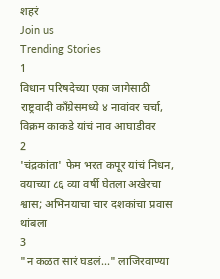शहरं
Join us
Trending Stories
1
विधान परिषदेच्या एका जागेसाठी राष्ट्रवादी काँग्रेसमध्ये ४ नावांवर चर्चा, विक्रम काकडे यांचं नाव आघाडीवर
2
'चंद्रकांता' फेम भरत कपूर यांचं निधन, वयाच्या ८६ व्या वर्षी घेतला अखेरचा श्वास; अभिनयाचा चार दशकांचा प्रवास थांबला
3
"न कळत सारं घडलं..." लाजिरवाण्या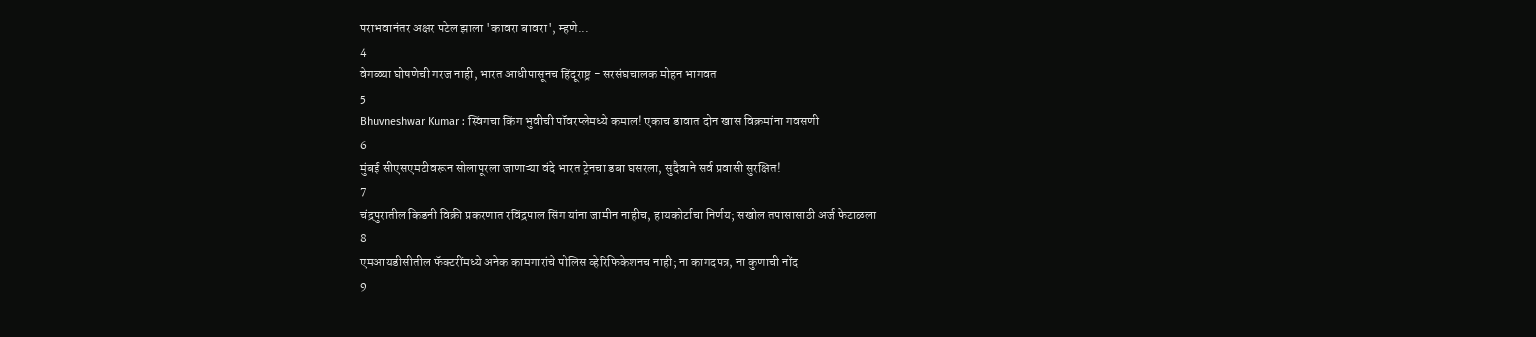पराभवानंतर अक्षर पटेल झाला 'कावरा बावरा', म्हणे...
4
वेगळ्या घोषणेची गरज नाही, भारत आधीपासूनच हिंदूराष्ट्र - सरसंघचालक मोहन भागवत
5
Bhuvneshwar Kumar : स्विंगचा किंग भुवीची पॉवरप्लेमध्ये कमाल! एकाच डावात दोन खास विक्रमांना गवसणी
6
मुंबई सीएसएमटीवरून सोलापूरला जाणाऱ्या वंदे भारत ट्रेनचा डबा घसरला, सुदैवाने सर्व प्रवासी सुरक्षित!
7
चंद्रपुरातील किडनी विक्री प्रकरणात रविंद्रपाल सिंग यांना जामीन नाहीच, हायकोर्टाचा निर्णय; सखोल तपासासाठी अर्ज फेटाळला
8
एमआयडीसीतील फॅक्टरींमध्ये अनेक कामगारांचे पोलिस व्हेरिफिकेशनच नाही; ना कागदपत्र, ना कुणाची नोंद
9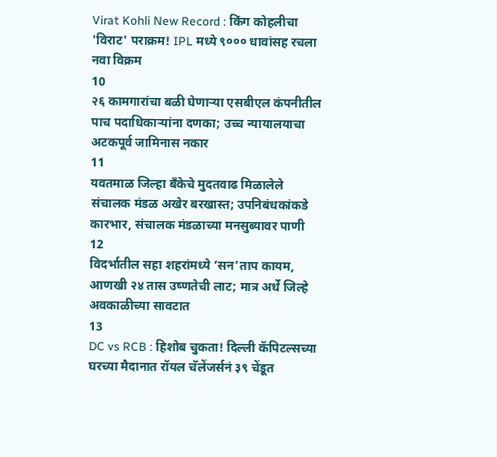Virat Kohli New Record : किंग कोहलीचा 'विराट' पराक्रम! IPL मध्ये ९००० धावांसह रचला नवा विक्रम
10
२६ कामगारांचा बळी घेणाऱ्या एसबीएल कंपनीतील पाच पदाधिकाऱ्यांना दणका; उच्च न्यायालयाचा अटकपूर्व जामिनास नकार
11
यवतमाळ जिल्हा बँकेचे मुदतवाढ मिळालेले संचालक मंडळ अखेर बरखास्त; उपनिबंधकांकडे कारभार, संचालक मंडळाच्या मनसुब्यावर पाणी
12
विदर्भातील सहा शहरांमध्ये ‘सन’ताप कायम, आणखी २४ तास उष्णतेची लाट; मात्र अर्धे जिल्हे अवकाळीच्या सावटात
13
DC vs RCB : हिशोब चुकता! दिल्ली कॅपिटल्सच्या घरच्या मैदानात रॉयल चॅलेंजर्सनं ३९ चेंडूत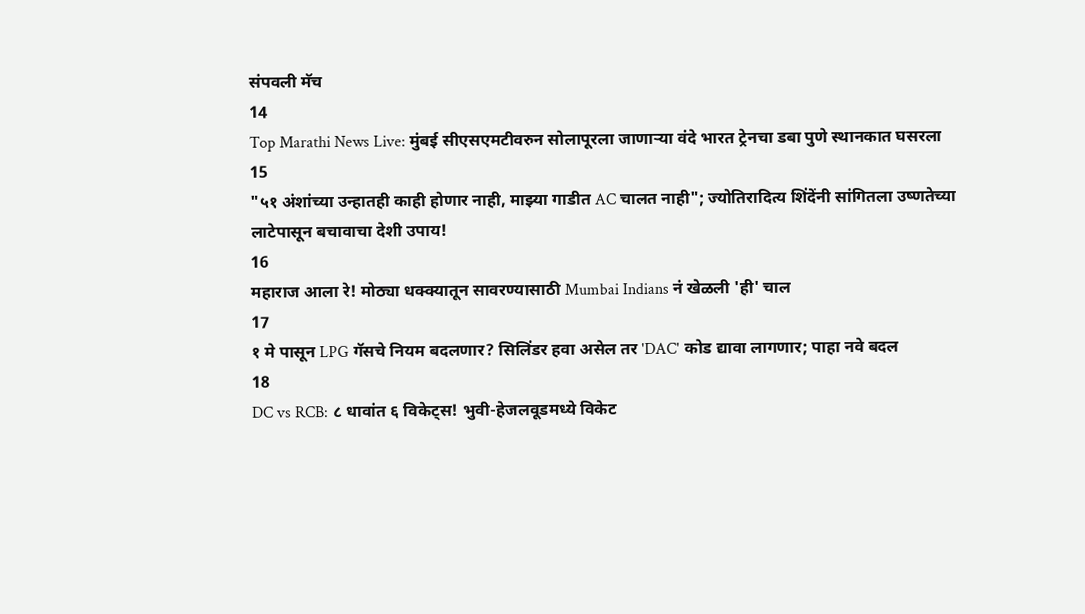संपवली मॅच
14
Top Marathi News Live: मुंबई सीएसएमटीवरुन सोलापूरला जाणाऱ्या वंदे भारत ट्रेनचा डबा पुणे स्थानकात घसरला
15
"५१ अंशांच्या उन्हातही काही होणार नाही, माझ्या गाडीत AC चालत नाही"; ज्योतिरादित्य शिंदेंनी सांगितला उष्णतेच्या लाटेपासून बचावाचा देशी उपाय!
16
महाराज आला रे! मोठ्या धक्क्यातून सावरण्यासाठी Mumbai Indians नं खेळली 'ही' चाल
17
१ मे पासून LPG गॅसचे नियम बदलणार? सिलिंडर हवा असेल तर 'DAC' कोड द्यावा लागणार; पाहा नवे बदल
18
DC vs RCB: ८ धावांत ६ विकेट्स! भुवी-हेजलवूडमध्ये विकेट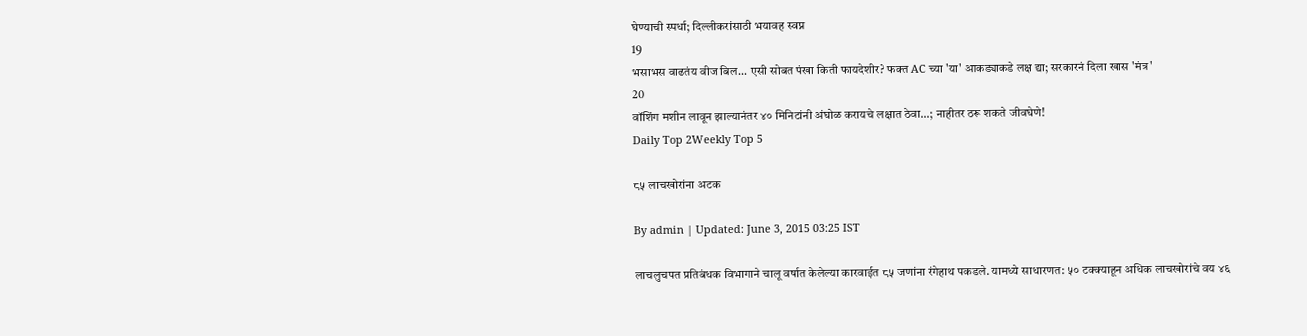घेण्याची स्पर्धा; दिल्लीकरांसाठी भयावह स्वप्न
19
भसाभस वाढतंय वीज बिल... एसी सोबत पंखा किती फायदेशीर? फक्त AC च्या 'या' आकड्याकडे लक्ष द्या; सरकारनं दिला खास 'मंत्र'
20
वॉशिंग मशीन लावून झाल्यानंतर ४० मिनिटांनी अंघोळ करायचे लक्षात ठेवा...; नाहीतर ठरू शकते जीवघेणे!
Daily Top 2Weekly Top 5

८५ लाचखोरांना अटक

By admin | Updated: June 3, 2015 03:25 IST

लाचलुचपत प्रतिबंधक विभागाने चालू वर्षात केलेल्या कारवाईत ८५ जणांना रंगेहाथ पकडले. यामध्ये साधारणत: ५० टक्क्याहून अधिक लाचखोरांचे वय ४६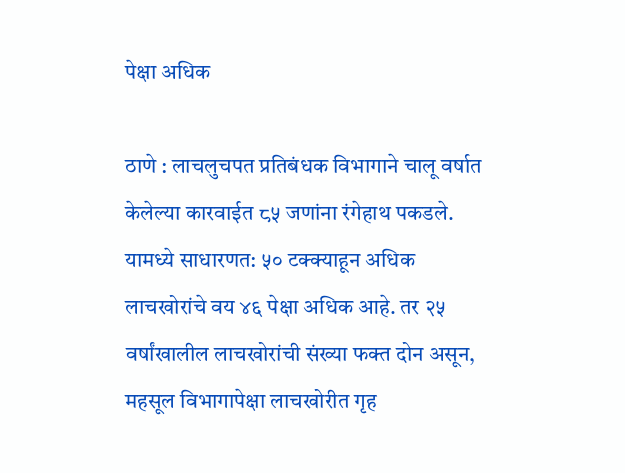पेक्षा अधिक

ठाणे : लाचलुचपत प्रतिबंधक विभागाने चालू वर्षात केलेल्या कारवाईत ८५ जणांना रंगेहाथ पकडले. यामध्ये साधारणत: ५० टक्क्याहून अधिक लाचखोरांचे वय ४६ पेक्षा अधिक आहे. तर २५ वर्षांखालील लाचखोरांची संख्या फक्त दोन असून, महसूल विभागापेक्षा लाचखोरीत गृह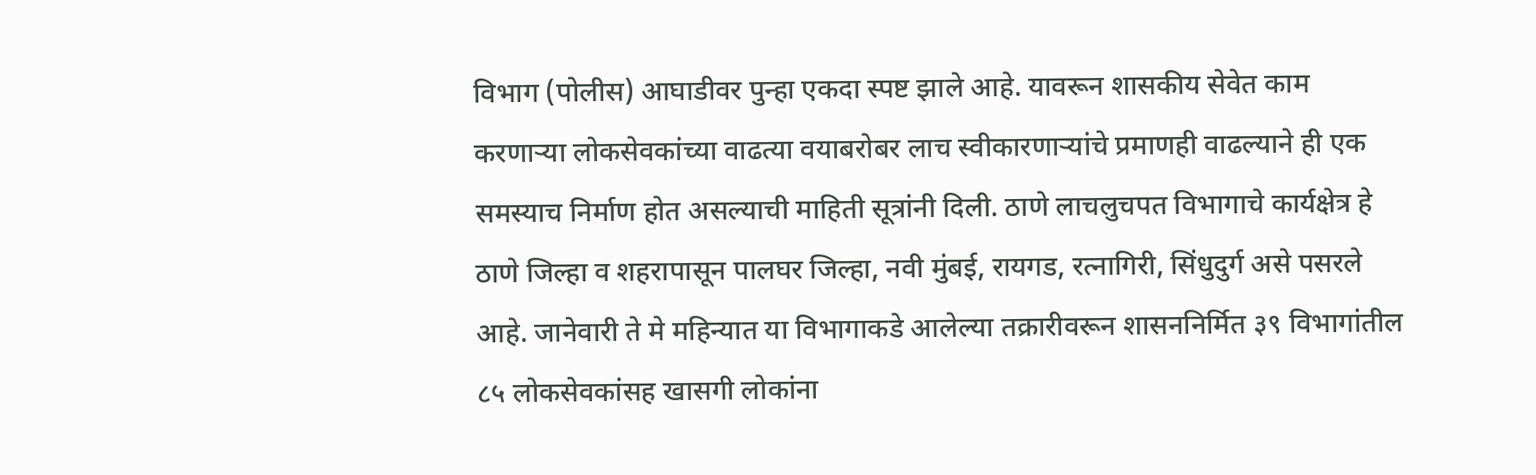विभाग (पोलीस) आघाडीवर पुन्हा एकदा स्पष्ट झाले आहे. यावरून शासकीय सेवेत काम करणाऱ्या लोकसेवकांच्या वाढत्या वयाबरोबर लाच स्वीकारणाऱ्यांचे प्रमाणही वाढल्याने ही एक समस्याच निर्माण होत असल्याची माहिती सूत्रांनी दिली. ठाणे लाचलुचपत विभागाचे कार्यक्षेत्र हे ठाणे जिल्हा व शहरापासून पालघर जिल्हा, नवी मुंबई, रायगड, रत्नागिरी, सिंधुदुर्ग असे पसरले आहे. जानेवारी ते मे महिन्यात या विभागाकडे आलेल्या तक्रारीवरून शासननिर्मित ३९ विभागांतील ८५ लोकसेवकांसह खासगी लोकांना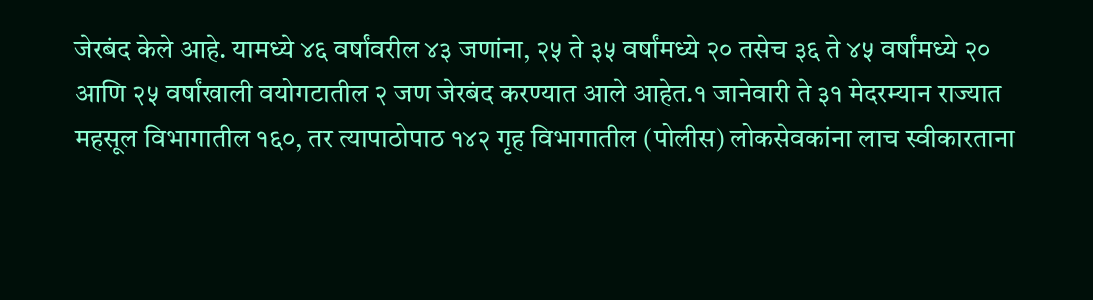जेरबंद केले आहे. यामध्ये ४६ वर्षांवरील ४३ जणांना, २५ ते ३५ वर्षांमध्ये २० तसेच ३६ ते ४५ वर्षांमध्ये २० आणि २५ वर्षांखाली वयोगटातील २ जण जेरबंद करण्यात आले आहेत.१ जानेवारी ते ३१ मेदरम्यान राज्यात महसूल विभागातील १६०, तर त्यापाठोपाठ १४२ गृह विभागातील (पोलीस) लोकसेवकांना लाच स्वीकारताना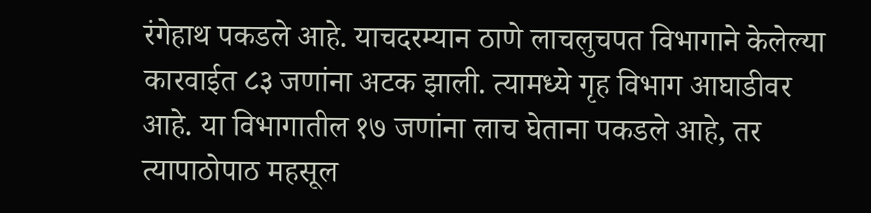रंगेहाथ पकडले आहे. याचदरम्यान ठाणे लाचलुचपत विभागाने केलेल्या कारवाईत ८३ जणांना अटक झाली. त्यामध्ये गृह विभाग आघाडीवर आहे. या विभागातील १७ जणांना लाच घेताना पकडले आहे, तर त्यापाठोपाठ महसूल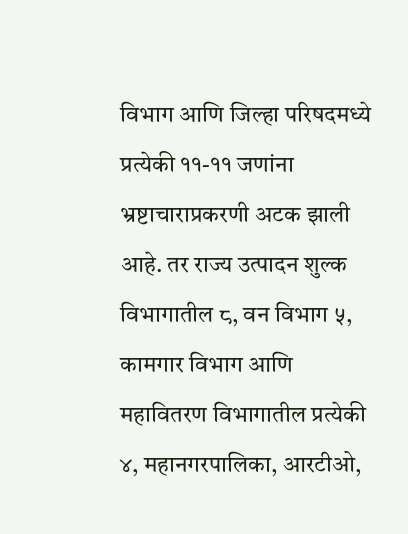विभाग आणि जिल्हा परिषदमध्ये प्रत्येकी ११-११ जणांना भ्रष्टाचाराप्रकरणी अटक झाली आहे. तर राज्य उत्पादन शुल्क विभागातील ८, वन विभाग ५, कामगार विभाग आणि महावितरण विभागातील प्रत्येकी ४, महानगरपालिका, आरटीओ,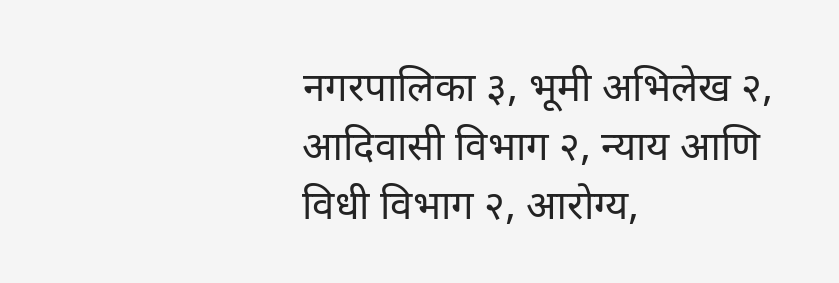नगरपालिका ३, भूमी अभिलेख २, आदिवासी विभाग २, न्याय आणि विधी विभाग २, आरोग्य,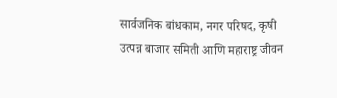सार्वजनिक बांधकाम, नगर परिषद, कृषी उत्पन्न बाजार समिती आणि महाराष्ट्र जीवन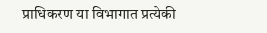प्राधिकरण या विभागात प्रत्येकी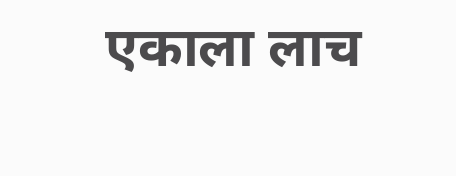एकाला लाच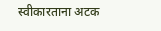स्वीकारताना अटक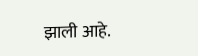झाली आहे.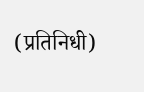(प्रतिनिधी)